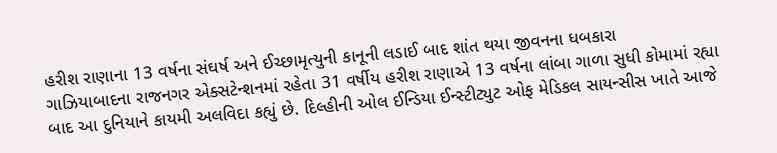હરીશ રાણાના 13 વર્ષના સંઘર્ષ અને ઈચ્છામૃત્યુની કાનૂની લડાઈ બાદ શાંત થયા જીવનના ધબકારા
ગાઝિયાબાદના રાજનગર એક્સટેન્શનમાં રહેતા 31 વર્ષીય હરીશ રાણાએ 13 વર્ષના લાંબા ગાળા સુધી કોમામાં રહ્યા બાદ આ દુનિયાને કાયમી અલવિદા કહ્યું છે. દિલ્હીની ઓલ ઈન્ડિયા ઈન્સ્ટીટ્યુટ ઓફ મેડિકલ સાયન્સીસ ખાતે આજે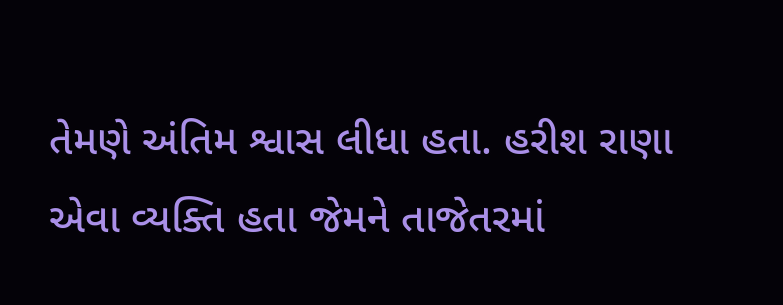તેમણે અંતિમ શ્વાસ લીધા હતા. હરીશ રાણા એવા વ્યક્તિ હતા જેમને તાજેતરમાં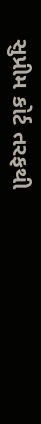સુપ્રીમ કોર્ટ તરફથી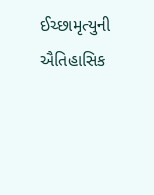ઈચ્છામૃત્યુની ઐતિહાસિક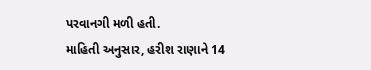પરવાનગી મળી હતી.
માહિતી અનુસાર, હરીશ રાણાને 14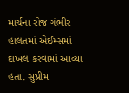માર્ચના રોજ ગંભીર હાલતમાં એઈમ્સમાં દાખલ કરવામાં આવ્યા હતા. સુપ્રીમ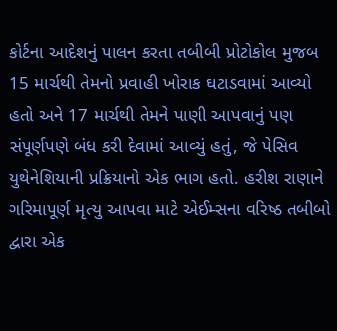કોર્ટના આદેશનું પાલન કરતા તબીબી પ્રોટોકોલ મુજબ 15 માર્ચથી તેમનો પ્રવાહી ખોરાક ઘટાડવામાં આવ્યો હતો અને 17 માર્ચથી તેમને પાણી આપવાનું પણ સંપૂર્ણપણે બંધ કરી દેવામાં આવ્યું હતું, જે પેસિવ યુથેનેશિયાની પ્રક્રિયાનો એક ભાગ હતો. હરીશ રાણાને ગરિમાપૂર્ણ મૃત્યુ આપવા માટે એઈમ્સના વરિષ્ઠ તબીબો દ્વારા એક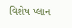વિશેષ પ્લાન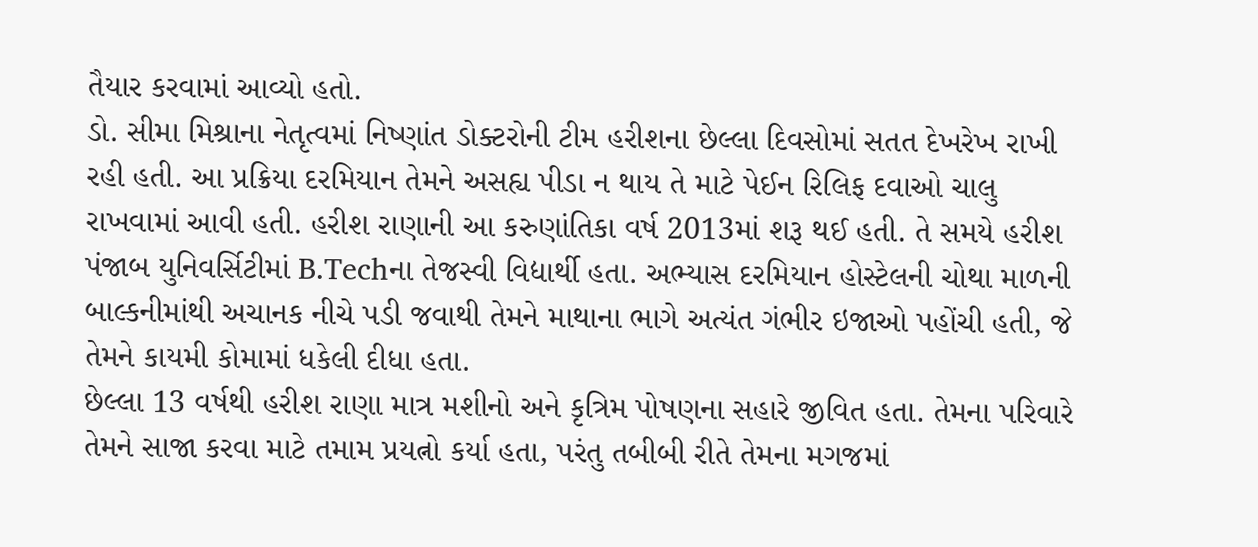તૈયાર કરવામાં આવ્યો હતો.
ડો. સીમા મિશ્રાના નેતૃત્વમાં નિષ્ણાંત ડોક્ટરોની ટીમ હરીશના છેલ્લા દિવસોમાં સતત દેખરેખ રાખી રહી હતી. આ પ્રક્રિયા દરમિયાન તેમને અસહ્ય પીડા ન થાય તે માટે પેઈન રિલિફ દવાઓ ચાલુ રાખવામાં આવી હતી. હરીશ રાણાની આ કરુણાંતિકા વર્ષ 2013માં શરૂ થઈ હતી. તે સમયે હરીશ પંજાબ યુનિવર્સિટીમાં B.Techના તેજસ્વી વિદ્યાર્થી હતા. અભ્યાસ દરમિયાન હોસ્ટેલની ચોથા માળની બાલ્કનીમાંથી અચાનક નીચે પડી જવાથી તેમને માથાના ભાગે અત્યંત ગંભીર ઇજાઓ પહોંચી હતી, જે તેમને કાયમી કોમામાં ધકેલી દીધા હતા.
છેલ્લા 13 વર્ષથી હરીશ રાણા માત્ર મશીનો અને કૃત્રિમ પોષણના સહારે જીવિત હતા. તેમના પરિવારે તેમને સાજા કરવા માટે તમામ પ્રયત્નો કર્યા હતા, પરંતુ તબીબી રીતે તેમના મગજમાં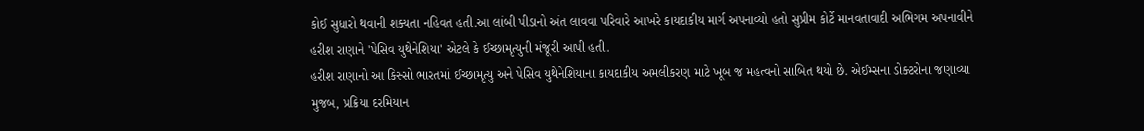કોઈ સુધારો થવાની શક્યતા નહિવત હતી.આ લાંબી પીડાનો અંત લાવવા પરિવારે આખરે કાયદાકીય માર્ગ અપનાવ્યો હતો સુપ્રીમ કોર્ટે માનવતાવાદી અભિગમ અપનાવીને હરીશ રાણાને 'પેસિવ યુથેનેશિયા' એટલે કે ઈચ્છામૃત્યુની મંજૂરી આપી હતી.
હરીશ રાણાનો આ કિસ્સો ભારતમાં ઈચ્છામૃત્યુ અને પેસિવ યુથેનેશિયાના કાયદાકીય અમલીકરણ માટે ખૂબ જ મહત્વનો સાબિત થયો છે. એઈમ્સના ડોક્ટરોના જણાવ્યા મુજબ, પ્રક્રિયા દરમિયાન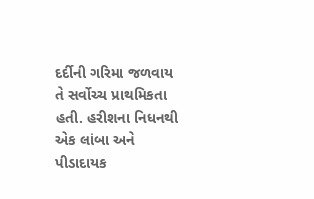દર્દીની ગરિમા જળવાય તે સર્વોચ્ચ પ્રાથમિકતા હતી. હરીશના નિધનથી એક લાંબા અને પીડાદાયક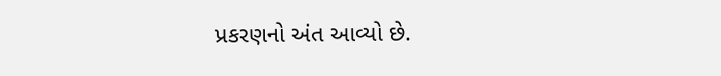પ્રકરણનો અંત આવ્યો છે.